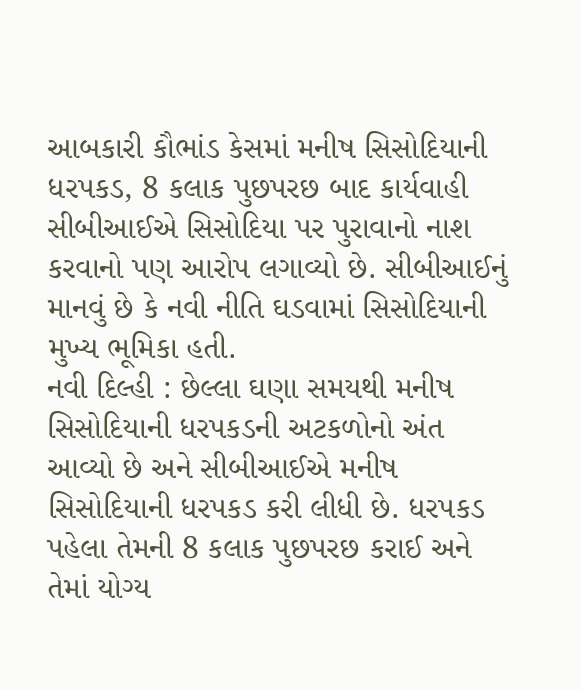આબકારી કૌભાંડ કેસમાં મનીષ સિસોદિયાની ધરપકડ, 8 કલાક પુછપરછ બાદ કાર્યવાહી
સીબીઆઈએ સિસોદિયા પર પુરાવાનો નાશ કરવાનો પણ આરોપ લગાવ્યો છે. સીબીઆઈનું માનવું છે કે નવી નીતિ ઘડવામાં સિસોદિયાની મુખ્ય ભૂમિકા હતી.
નવી દિલ્હી : છેલ્લા ઘણા સમયથી મનીષ સિસોદિયાની ધરપકડની અટકળોનો અંત આવ્યો છે અને સીબીઆઈએ મનીષ સિસોદિયાની ધરપકડ કરી લીધી છે. ધરપકડ પહેલા તેમની 8 કલાક પુછપરછ કરાઈ અને તેમાં યોગ્ય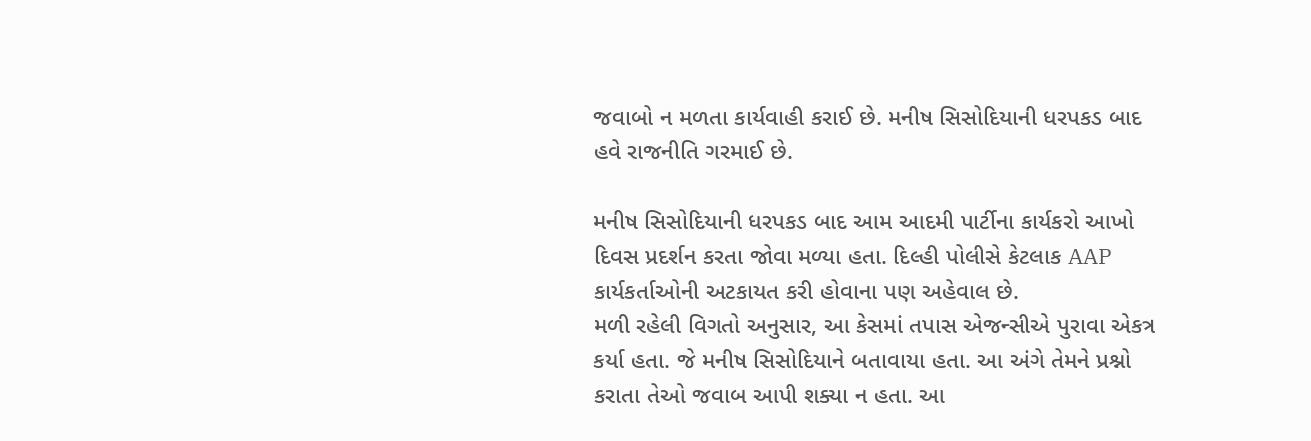જવાબો ન મળતા કાર્યવાહી કરાઈ છે. મનીષ સિસોદિયાની ધરપકડ બાદ હવે રાજનીતિ ગરમાઈ છે.

મનીષ સિસોદિયાની ધરપકડ બાદ આમ આદમી પાર્ટીના કાર્યકરો આખો દિવસ પ્રદર્શન કરતા જોવા મળ્યા હતા. દિલ્હી પોલીસે કેટલાક AAP કાર્યકર્તાઓની અટકાયત કરી હોવાના પણ અહેવાલ છે.
મળી રહેલી વિગતો અનુસાર, આ કેસમાં તપાસ એજન્સીએ પુરાવા એકત્ર કર્યા હતા. જે મનીષ સિસોદિયાને બતાવાયા હતા. આ અંગે તેમને પ્રશ્નો કરાતા તેઓ જવાબ આપી શક્યા ન હતા. આ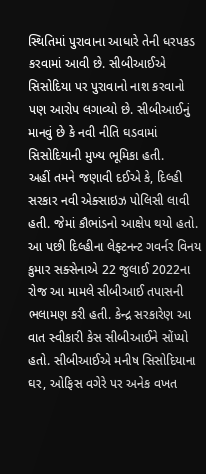સ્થિતિમાં પુરાવાના આધારે તેની ધરપકડ કરવામાં આવી છે. સીબીઆઈએ સિસોદિયા પર પુરાવાનો નાશ કરવાનો પણ આરોપ લગાવ્યો છે. સીબીઆઈનું માનવું છે કે નવી નીતિ ઘડવામાં સિસોદિયાની મુખ્ય ભૂમિકા હતી.
અહીં તમને જણાવી દઈએ કે, દિલ્હી સરકાર નવી એક્સાઇઝ પોલિસી લાવી હતી. જેમાં કૌભાંડનો આક્ષેપ થયો હતો. આ પછી દિલ્હીના લેફ્ટનન્ટ ગવર્નર વિનય કુમાર સક્સેનાએ 22 જુલાઈ 2022ના રોજ આ મામલે સીબીઆઈ તપાસની ભલામણ કરી હતી. કેન્દ્ર સરકારેણ આ વાત સ્વીકારી કેસ સીબીઆઈને સોંપ્યો હતો. સીબીઆઈએ મનીષ સિસોદિયાના ઘર, ઓફિસ વગેરે પર અનેક વખત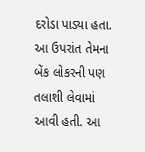દરોડા પાડ્યા હતા. આ ઉપરાંત તેમના બેંક લોકરની પણ તલાશી લેવામાં આવી હતી. આ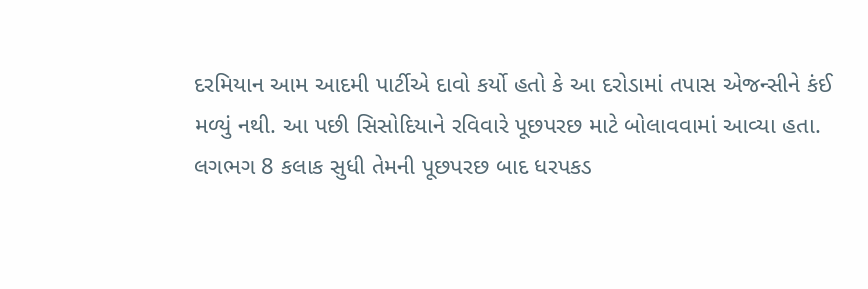દરમિયાન આમ આદમી પાર્ટીએ દાવો કર્યો હતો કે આ દરોડામાં તપાસ એજન્સીને કંઈ મળ્યું નથી. આ પછી સિસોદિયાને રવિવારે પૂછપરછ માટે બોલાવવામાં આવ્યા હતા. લગભગ 8 કલાક સુધી તેમની પૂછપરછ બાદ ધરપકડ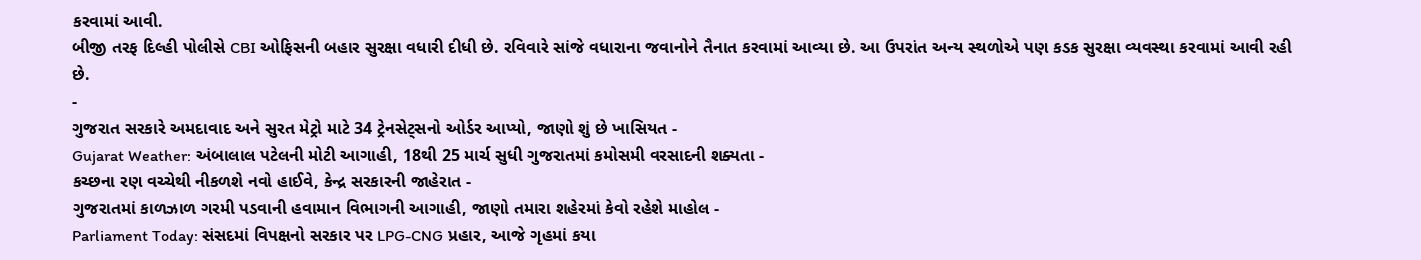કરવામાં આવી.
બીજી તરફ દિલ્હી પોલીસે CBI ઓફિસની બહાર સુરક્ષા વધારી દીધી છે. રવિવારે સાંજે વધારાના જવાનોને તૈનાત કરવામાં આવ્યા છે. આ ઉપરાંત અન્ય સ્થળોએ પણ કડક સુરક્ષા વ્યવસ્થા કરવામાં આવી રહી છે.
-
ગુજરાત સરકારે અમદાવાદ અને સુરત મેટ્રો માટે 34 ટ્રેનસેટ્સનો ઓર્ડર આપ્યો, જાણો શું છે ખાસિયત -
Gujarat Weather: અંબાલાલ પટેલની મોટી આગાહી, 18થી 25 માર્ચ સુધી ગુજરાતમાં કમોસમી વરસાદની શક્યતા -
કચ્છના રણ વચ્ચેથી નીકળશે નવો હાઈવે, કેન્દ્ર સરકારની જાહેરાત -
ગુજરાતમાં કાળઝાળ ગરમી પડવાની હવામાન વિભાગની આગાહી, જાણો તમારા શહેરમાં કેવો રહેશે માહોલ -
Parliament Today: સંસદમાં વિપક્ષનો સરકાર પર LPG-CNG પ્રહાર, આજે ગૃહમાં કયા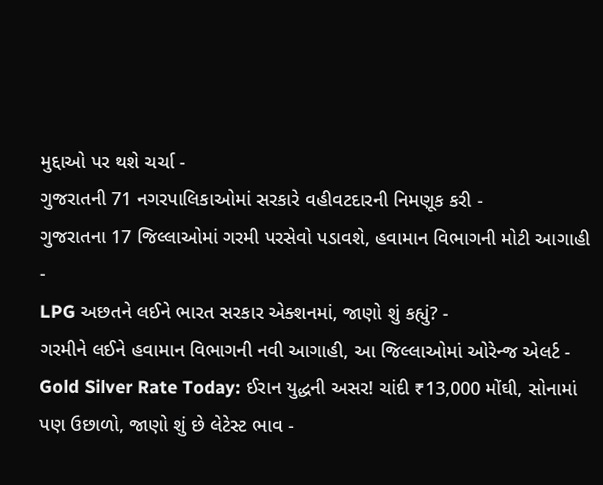મુદ્દાઓ પર થશે ચર્ચા -
ગુજરાતની 71 નગરપાલિકાઓમાં સરકારે વહીવટદારની નિમણૂક કરી -
ગુજરાતના 17 જિલ્લાઓમાં ગરમી પરસેવો પડાવશે, હવામાન વિભાગની મોટી આગાહી -
LPG અછતને લઈને ભારત સરકાર એક્શનમાં, જાણો શું કહ્યું? -
ગરમીને લઈને હવામાન વિભાગની નવી આગાહી, આ જિલ્લાઓમાં ઓરેન્જ એલર્ટ -
Gold Silver Rate Today: ઈરાન યુદ્ધની અસર! ચાંદી ₹13,000 મોંઘી, સોનામાં પણ ઉછાળો, જાણો શું છે લેટેસ્ટ ભાવ -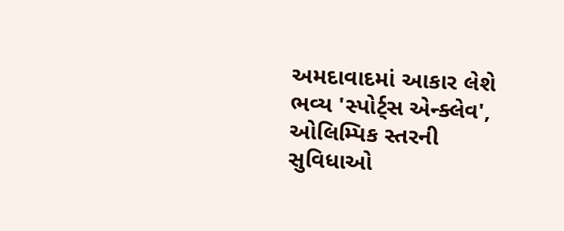અમદાવાદમાં આકાર લેશે ભવ્ય 'સ્પોર્ટ્સ એન્ક્લેવ', ઓલિમ્પિક સ્તરની સુવિધાઓ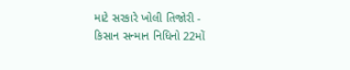માટે સરકારે ખોલી તિજોરી -
કિસાન સન્માન નિધિનો 22મોં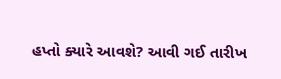હપ્તો ક્યારે આવશે? આવી ગઈ તારીખ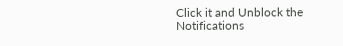Click it and Unblock the Notifications